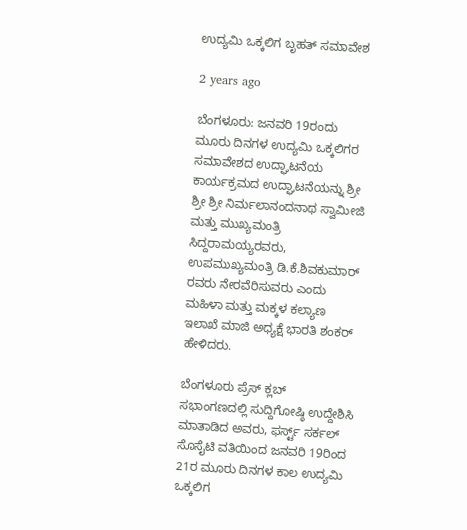ಉದ್ಯಮಿ ಒಕ್ಕಲಿಗ ಬೃಹತ್ ಸಮಾವೇಶ

2 years ago

ಬೆಂಗಳೂರು: ಜನವರಿ 19ರಂದು ಮೂರು ದಿನಗಳ ಉದ್ಯಮಿ ಒಕ್ಕಲಿಗರ ಸಮಾವೇಶದ ಉದ್ಘಾಟನೆಯ ಕಾರ್ಯಕ್ರಮದ ಉದ್ಘಾಟನೆಯನ್ನು ಶ್ರೀ ಶ್ರೀ ಶ್ರೀ ನಿರ್ಮಲಾನಂದನಾಥ ಸ್ವಾಮೀಜಿ ಮತ್ತು ಮುಖ್ಯಮಂತ್ರಿ ಸಿದ್ದರಾಮಯ್ಯರವರು, ಉಪಮುಖ್ಯಮಂತ್ರಿ ಡಿ.ಕೆ.ಶಿವಕುಮಾರ್ ರವರು ನೇರವೆರಿಸುವರು ಎಂದು ಮಹಿಳಾ ಮತ್ತು ಮಕ್ಕಳ ಕಲ್ಯಾಣ ಇಲಾಖೆ ಮಾಜಿ ಅಧ್ಯಕ್ಷೆ ಭಾರತಿ ಶಂಕರ್ ಹೇಳಿದರು.

ಬೆಂಗಳೂರು ಪ್ರೆಸ್ ಕ್ಲಬ್ ಸಭಾಂಗಣದಲ್ಲಿ ಸುದ್ದಿಗೋಷ್ಠಿ ಉದ್ದೇಶಿಸಿ ಮಾತಾಡಿದ ಅವರು, ಫರ್ಸ್ಟ್ ಸರ್ಕಲ್ ಸೊಸೈಟಿ ವತಿಯಿಂದ ಜನವರಿ 19ರಿಂದ 21ರ ಮೂರು ದಿನಗಳ ಕಾಲ ಉದ್ಯಮಿ ಒಕ್ಕಲಿಗ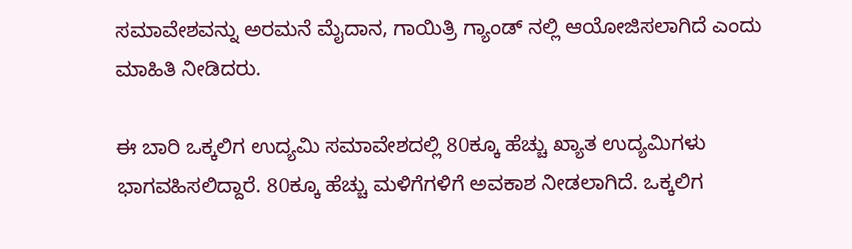ಸಮಾವೇಶವನ್ನು ಅರಮನೆ ಮೈದಾನ, ಗಾಯಿತ್ರಿ ಗ್ಯಾಂಡ್ ನಲ್ಲಿ ಆಯೋಜಿಸಲಾಗಿದೆ ಎಂದು ಮಾಹಿತಿ ನೀಡಿದರು.

ಈ ಬಾರಿ ಒಕ್ಕಲಿಗ ಉದ್ಯಮಿ ಸಮಾವೇಶದಲ್ಲಿ 80ಕ್ಕೂ ಹೆಚ್ಚು ಖ್ಯಾತ ಉದ್ಯಮಿಗಳು ಭಾಗವಹಿಸಲಿದ್ದಾರೆ. 80ಕ್ಕೂ ಹೆಚ್ಚು ಮಳಿಗೆಗಳಿಗೆ ಅವಕಾಶ ನೀಡಲಾಗಿದೆ. ಒಕ್ಕಲಿಗ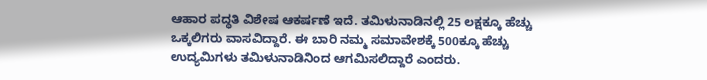ಆಹಾರ ಪದ್ಧತಿ ವಿಶೇಷ ಆಕರ್ಷಣೆ ಇದೆ. ತಮಿಳುನಾಡಿನಲ್ಲಿ 25 ಲಕ್ಷಕ್ಕೂ ಹೆಚ್ಚು ಒಕ್ಕಲಿಗರು ವಾಸವಿದ್ದಾರೆ. ಈ ಬಾರಿ ನಮ್ಮ ಸಮಾವೇಶಕ್ಕೆ 500ಕ್ಕೂ ಹೆಚ್ಚು ಉದ್ಯಮಿಗಳು ತಮಿಳುನಾಡಿನಿಂದ ಆಗಮಿಸಲಿದ್ದಾರೆ ಎಂದರು.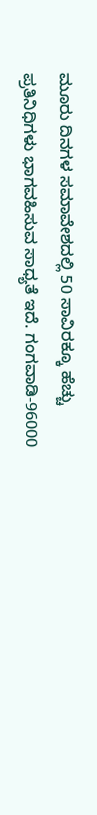ಮೂರು ದಿನಗಳ ಸಮಾವೇಶದಲ್ಲಿ 50 ಸಾವಿರಕ್ಕೂ ಹೆಚ್ಚು ಪ್ರತಿನಿಧಿಗಳು ಭಾಗವಹಿಸುವ ಸಾಧ್ಯತೆ ಇದೆ. ಗಂಗವಾಡಿ-96000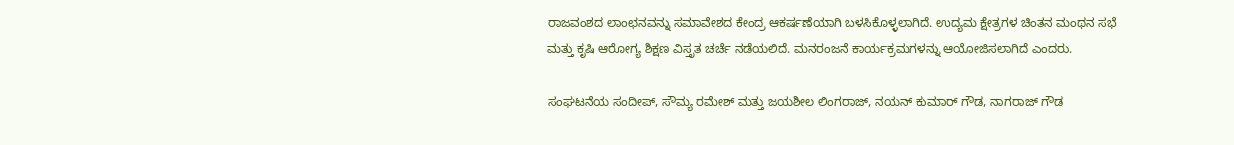ರಾಜವಂಶದ ಲಾಂಛನವನ್ನು ಸಮಾವೇಶದ ಕೇಂದ್ರ ಆಕರ್ಷಣೆಯಾಗಿ ಬಳಸಿಕೊಳ್ಳಲಾಗಿದೆ. ಉದ್ಯಮ ಕ್ಷೇತ್ರಗಳ ಚಿಂತನ ಮಂಥನ ಸಭೆ ಮತ್ತು ಕೃಷಿ ಆರೋಗ್ಯ ಶಿಕ್ಷಣ ವಿಸ್ತೃತ ಚರ್ಚೆ ನಡೆಯಲಿದೆ. ಮನರಂಜನೆ ಕಾರ್ಯಕ್ರಮಗಳನ್ನು ಆಯೋಜಿಸಲಾಗಿದೆ ಎಂದರು.

ಸಂಘಟನೆಯ ಸಂದೀಪ್, ಸೌಮ್ಯ ರಮೇಶ್ ಮತ್ತು ಜಯಶೀಲ ಲಿಂಗರಾಜ್, ನಯನ್ ಕುಮಾರ್ ಗೌಡ, ನಾಗರಾಜ್ ಗೌಡ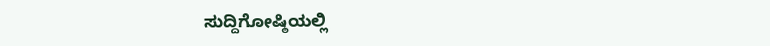ಸುದ್ದಿಗೋಷ್ಠಿಯಲ್ಲಿ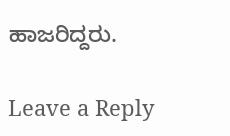ಹಾಜರಿದ್ದರು.

Leave a Reply